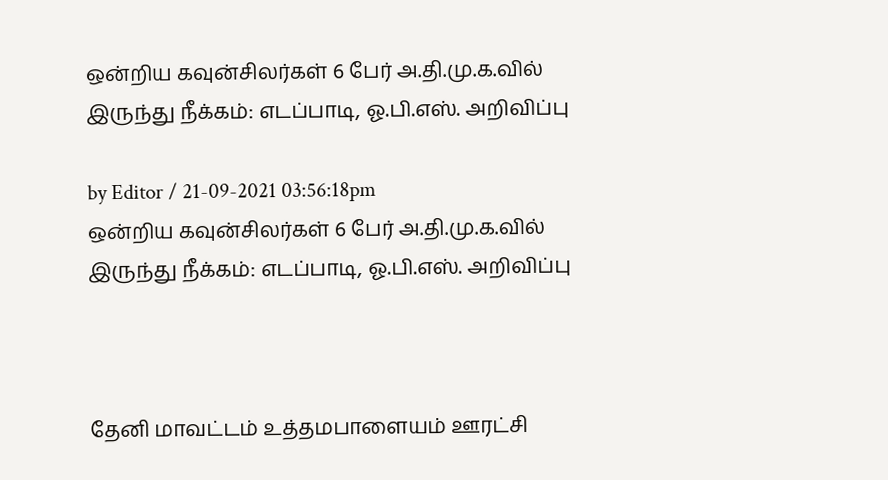ஒன்றிய கவுன்சிலர்கள் 6 பேர் அ.தி.மு.க.வில் இருந்து நீக்கம்: எடப்பாடி, ஓ.பி.எஸ். அறிவிப்பு

by Editor / 21-09-2021 03:56:18pm
ஒன்றிய கவுன்சிலர்கள் 6 பேர் அ.தி.மு.க.வில் இருந்து நீக்கம்: எடப்பாடி, ஓ.பி.எஸ். அறிவிப்பு



தேனி மாவட்டம் உத்தமபாளையம் ஊரட்சி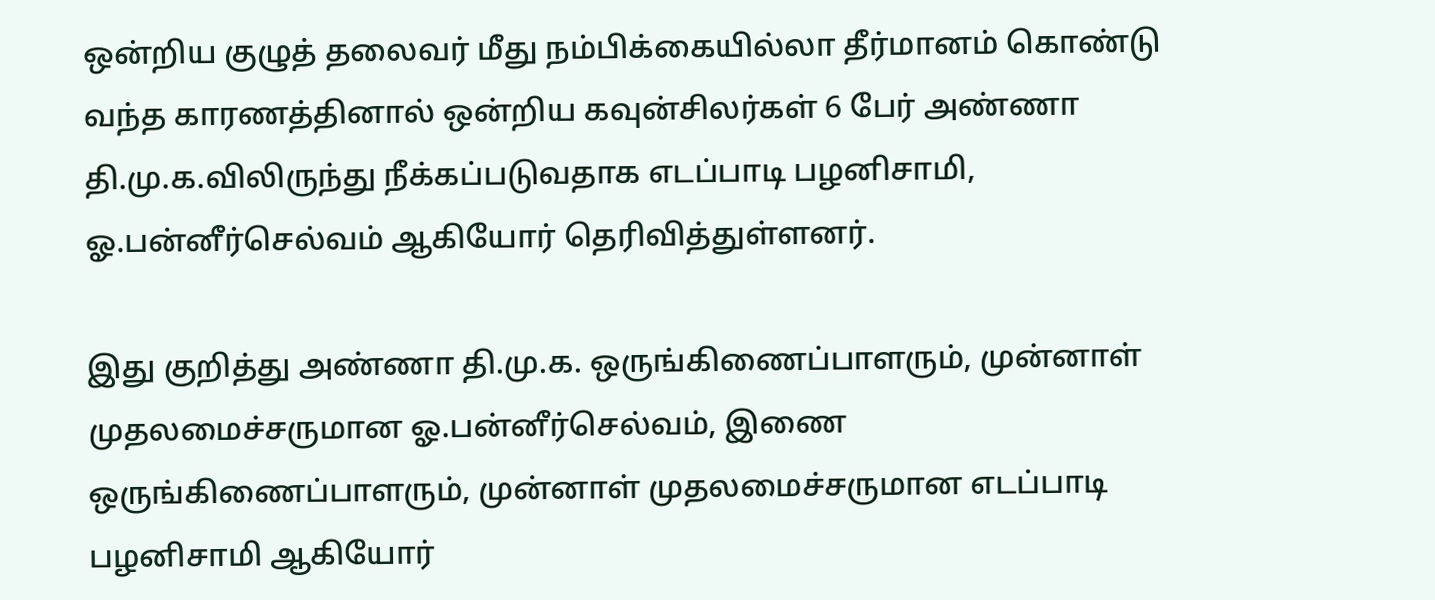ஒன்றிய குழுத் தலைவர் மீது நம்பிக்கையில்லா தீர்மானம் கொண்டு வந்த காரணத்தினால் ஒன்றிய கவுன்சிலர்கள் 6 பேர் அண்ணா தி.மு.க.விலிருந்து நீக்கப்படுவதாக எடப்பாடி பழனிசாமி, ஓ.பன்னீர்செல்வம் ஆகியோர் தெரிவித்துள்ளனர்.

இது குறித்து அண்ணா தி.மு.க. ஒருங்கிணைப்பாளரும், முன்னாள் முதலமைச்சருமான ஓ.பன்னீர்செல்வம், இணை ஒருங்கிணைப்பாளரும், முன்னாள் முதலமைச்சருமான எடப்பாடி பழனிசாமி ஆகியோர்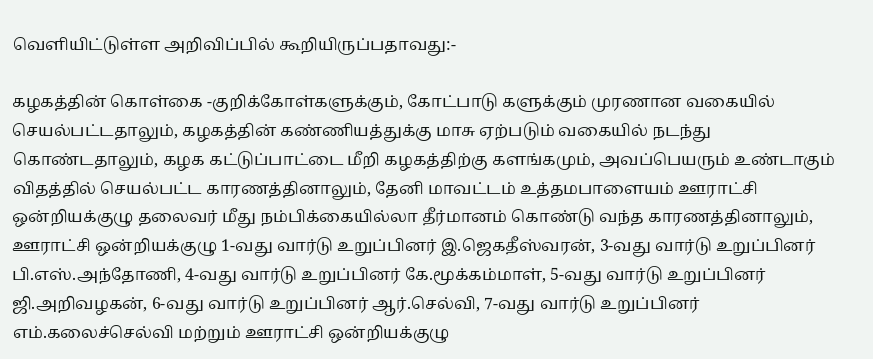வெளியிட்டுள்ள அறிவிப்பில் கூறியிருப்பதாவது:-

கழகத்தின் கொள்கை -குறிக்கோள்களுக்கும், கோட்பாடு களுக்கும் முரணான வகையில் செயல்பட்டதாலும், கழகத்தின் கண்ணியத்துக்கு மாசு ஏற்படும் வகையில் நடந்து கொண்டதாலும், கழக கட்டுப்பாட்டை மீறி கழகத்திற்கு களங்கமும், அவப்பெயரும் உண்டாகும் விதத்தில் செயல்பட்ட காரணத்தினாலும், தேனி மாவட்டம் உத்தமபாளையம் ஊராட்சி ஒன்றியக்குழு தலைவர் மீது நம்பிக்கையில்லா தீர்மானம் கொண்டு வந்த காரணத்தினாலும், ஊராட்சி ஒன்றியக்குழு 1-வது வார்டு உறுப்பினர் இ.ஜெகதீஸ்வரன், 3-வது வார்டு உறுப்பினர் பி.எஸ்.அந்தோணி, 4-வது வார்டு உறுப்பினர் கே.மூக்கம்மாள், 5-வது வார்டு உறுப்பினர் ஜி.அறிவழகன், 6-வது வார்டு உறுப்பினர் ஆர்.செல்வி, 7-வது வார்டு உறுப்பினர் எம்.கலைச்செல்வி மற்றும் ஊராட்சி ஒன்றியக்குழு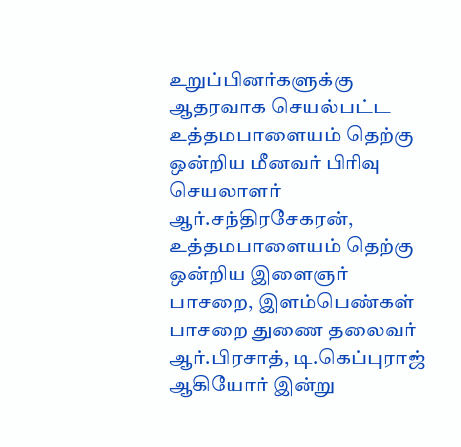உறுப்பினர்களுக்கு ஆதரவாக செயல்பட்ட உத்தமபாளையம் தெற்கு ஒன்றிய மீனவர் பிரிவு செயலாளர் ஆர்.சந்திரசேகரன், உத்தமபாளையம் தெற்கு ஒன்றிய இளைஞர் பாசறை, இளம்பெண்கள் பாசறை துணை தலைவர் ஆர்.பிரசாத், டி.கெப்புராஜ் ஆகியோர் இன்று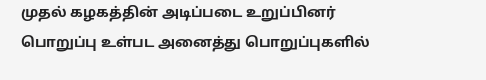முதல் கழகத்தின் அடிப்படை உறுப்பினர் பொறுப்பு உள்பட அனைத்து பொறுப்புகளில்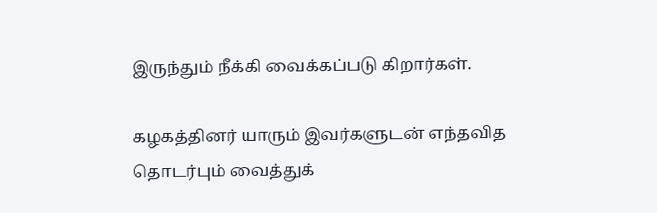இருந்தும் நீக்கி வைக்கப்படு கிறார்கள்.

கழகத்தினர் யாரும் இவர்களுடன் எந்தவித தொடர்பும் வைத்துக்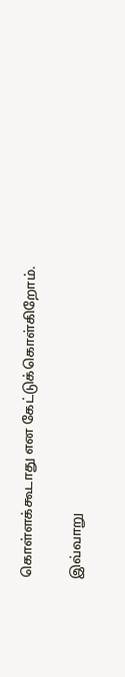கொள்ளக்கூடாது என கேட்டுக்கொள்கிறோம்.

இவ்வாறு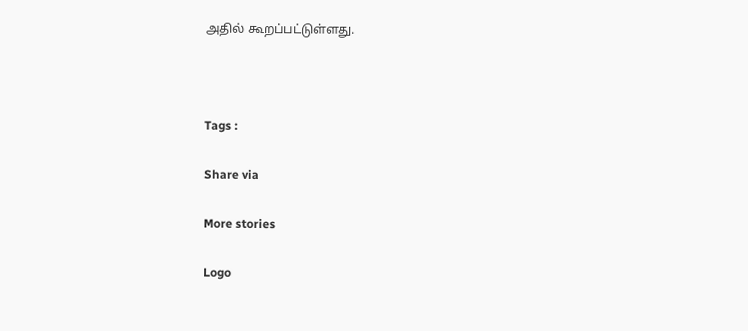அதில் கூறப்பட்டுள்ளது.



Tags :

Share via

More stories

Logo